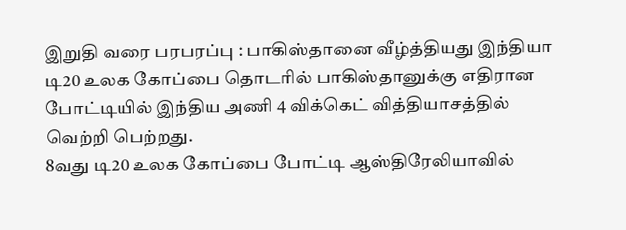இறுதி வரை பரபரப்பு : பாகிஸ்தானை வீழ்த்தியது இந்தியா
டி20 உலக கோப்பை தொடரில் பாகிஸ்தானுக்கு எதிரான போட்டியில் இந்திய அணி 4 விக்கெட் வித்தியாசத்தில் வெற்றி பெற்றது.
8வது டி20 உலக கோப்பை போட்டி ஆஸ்திரேலியாவில்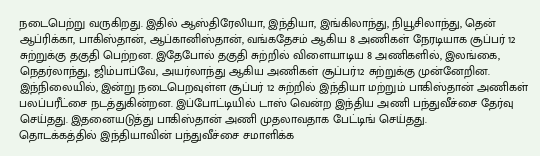நடைபெற்று வருகிறது. இதில் ஆஸ்திரேலியா, இந்தியா, இங்கிலாந்து, நியூசிலாந்து, தென் ஆப்ரிக்கா, பாகிஸ்தான், ஆப்கானிஸ்தான், வங்கதேசம் ஆகிய 8 அணிகள் நேரடியாக சூப்பர் 12 சுற்றுக்கு தகுதி பெற்றன. இதேபோல் தகுதி சுற்றில் விளையாடிய 8 அணிகளில், இலங்கை, நெதர்லாந்து, ஜிம்பாப்வே, அயர்லாந்து ஆகிய அணிகள் சூப்பர்12 சுற்றுக்கு முன்னேறின. இந்நிலையில், இன்று நடைபெறவுள்ள சூப்பர் 12 சுற்றில் இந்தியா மற்றும் பாகிஸ்தான் அணிகள் பலப்பரீட்சை நடத்துகின்றன. இப்போட்டியில் டாஸ் வென்ற இந்திய அணி பந்துவீச்சை தேர்வு செய்தது. இதனையடுத்து பாகிஸ்தான் அணி முதலாவதாக பேட்டிங் செய்தது.
தொடக்கத்தில் இந்தியாவின் பந்துவீச்சை சமாளிக்க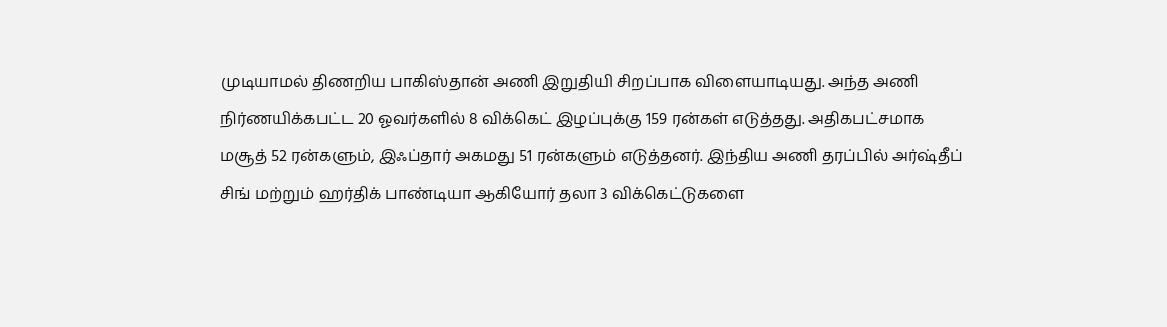முடியாமல் திணறிய பாகிஸ்தான் அணி இறுதியி சிறப்பாக விளையாடியது. அந்த அணி நிர்ணயிக்கபட்ட 20 ஓவர்களில் 8 விக்கெட் இழப்புக்கு 159 ரன்கள் எடுத்தது. அதிகபட்சமாக மசூத் 52 ரன்களும், இஃப்தார் அகமது 51 ரன்களும் எடுத்தனர். இந்திய அணி தரப்பில் அர்ஷ்தீப் சிங் மற்றும் ஹர்திக் பாண்டியா ஆகியோர் தலா 3 விக்கெட்டுகளை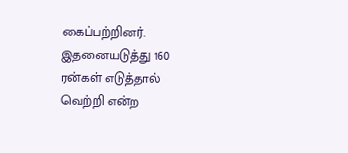கைப்பற்றினர்.
இதனையடுத்து 160 ரன்கள் எடுத்தால் வெற்றி என்ற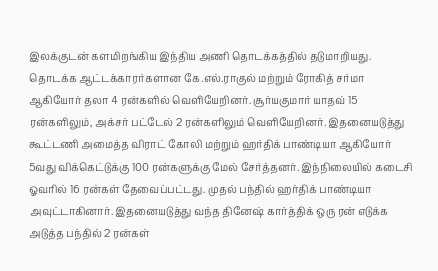இலக்குடன் களமிறங்கிய இந்திய அணி தொடக்கத்தில் தடுமாறியது. தொடக்க ஆட்டக்காரர்களான கே.எல்.ராகுல் மற்றும் ரோகித் சர்மா ஆகியோர் தலா 4 ரன்களில் வெளியேறினர். சூர்யகுமார் யாதவ் 15 ரன்களிலும், அக்சர் பட்டேல் 2 ரன்களிலும் வெளியேறினர். இதனையடுத்து கூட்டணி அமைத்த விராட் கோலி மற்றும் ஹர்திக் பாண்டியா ஆகியோர் 5வது விக்கெட்டுக்கு 100 ரன்களுக்கு மேல் சேர்த்தனர். இந்நிலையில் கடைசி ஓவரில் 16 ரன்கள் தேவைப்பட்டது. முதல் பந்தில் ஹர்திக் பாண்டியா அவுட்டாகினார். இதனையடுத்து வந்த தினேஷ் கார்த்திக் ஒரு ரன் எடுக்க அடுத்த பந்தில் 2 ரன்கள்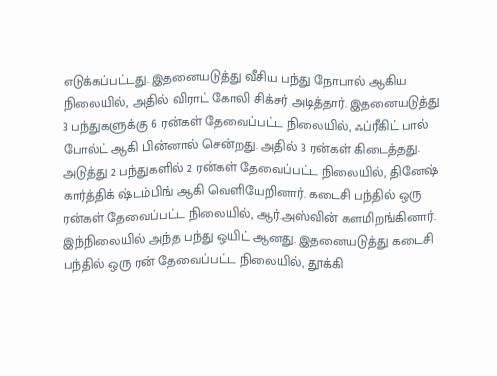எடுக்கப்பட்டது. இதனையடுத்து வீசிய பந்து நோபால் ஆகிய நிலையில், அதில் விராட் கோலி சிக்சர் அடித்தார். இதனையடுத்து 3 பந்துகளுக்கு 6 ரன்கள் தேவைப்பட்ட நிலையில், ஃப்ரீகிட் பால் போல்ட் ஆகி பின்னால் சென்றது. அதில் 3 ரன்கள் கிடைத்தது.
அடுத்து 2 பந்துகளில் 2 ரன்கள் தேவைப்பட்ட நிலையில், தினேஷ் கார்த்திக் ஷ்டம்பிங் ஆகி வெளியேறினார். கடைசி பந்தில் ஒரு ரன்கள் தேவைப்பட்ட நிலையில், ஆர்.அஸ்வின் களமிறங்கினார். இந்நிலையில் அந்த பந்து ஒயிட் ஆனது. இதனையடுத்து கடைசி பந்தில் ஒரு ரன் தேவைப்பட்ட நிலையில், தூக்கி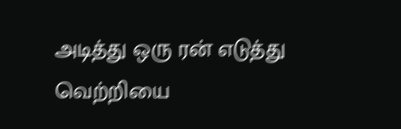அடித்து ஒரு ரன் எடுத்து வெற்றியை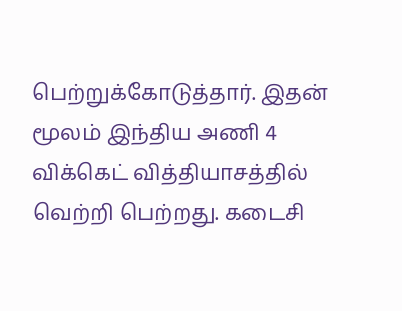பெற்றுக்கோடுத்தார். இதன் மூலம் இந்திய அணி 4 விக்கெட் வித்தியாசத்தில் வெற்றி பெற்றது. கடைசி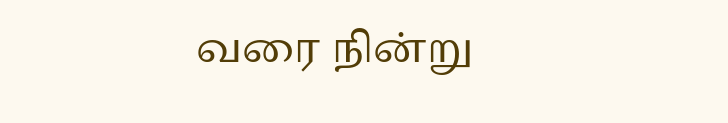வரை நின்று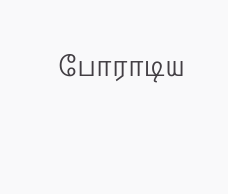போராடிய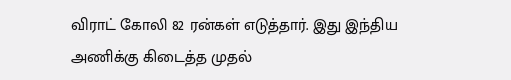விராட் கோலி 82 ரன்கள் எடுத்தார். இது இந்திய அணிக்கு கிடைத்த முதல்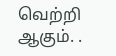வெற்றி ஆகும். .